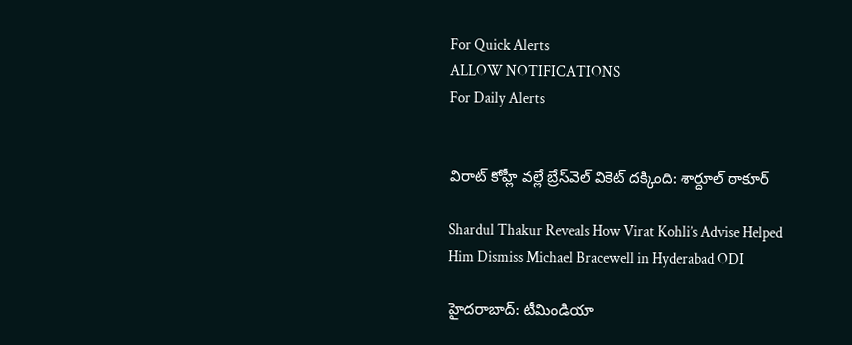For Quick Alerts
ALLOW NOTIFICATIONS
For Daily Alerts


విరాట్ కోహ్లీ వల్లే బ్రేస్‌వెల్ వికెట్ దక్కింది: శార్దూల్ ఠాకూర్

Shardul Thakur Reveals How Virat Kohli’s Advise Helped Him Dismiss Michael Bracewell in Hyderabad ODI

హైదరాబాద్: టీమిండియా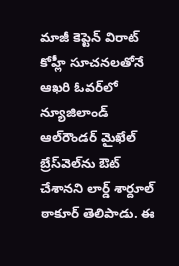మాజీ కెప్టెన్ విరాట్ కోహ్లీ సూచనలతోనే ఆఖరి ఓవర్‌లో న్యూజిలాండ్ ఆల్‌రౌండర్ మైఖేల్ బ్రేస్‌వెల్‌ను ఔట్ చేశానని లార్డ్ శార్దూల్ ఠాకూర్ తెలిపాడు. ఈ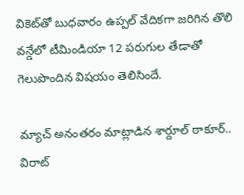వికెట్‌తో బుధవారం ఉప్పల్ వేదికగా జరిగిన తొలి వన్డేలో టీమిండియా 12 పరుగుల తేడాతో గెలుపొందిన విషయం తెలిసిందే.

మ్యాచ్ అనంతరం మాట్లాడిన శార్దూల్ ఠాకూర్.. విరాట్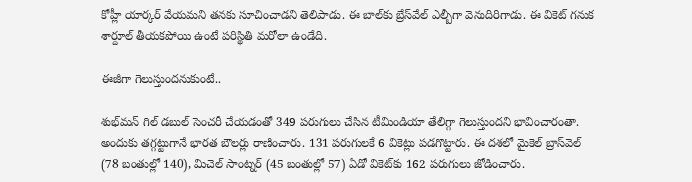కోహ్లీ యార్కర్ వేయమని తనకు సూచించాడని తెలిపాడు. ఈ బాల్‌కు బ్రేస్‌వేల్ ఎల్బీగా వెనుదిరిగాడు. ఈ వికెట్ గనుక శార్దూల్ తీయకపోయి ఉంటే పరిస్థితి మరోలా ఉండేది.

ఈజీగా గెలుస్తుందనుకుంటే..

శుభ్‌మన్ గిల్ డబుల్ సెంచరీ చేయడంతో 349 పరుగులు చేసిన టీమిండియా తేలిగ్గా గెలుస్తుందని భావించారంతా. అందుకు తగ్గట్టుగానే భారత బౌలర్లు రాణించారు. 131 పరుగులకే 6 వికెట్లు పడగొట్టారు. ఈ దశలో మైకెల్ బ్రాస్‌వెల్ (78 బంతుల్లో 140), మిచెల్ సాంట్నర్ (45 బంతుల్లో 57) ఏడో వికెట్‌కు 162 పరుగులు జోడించారు.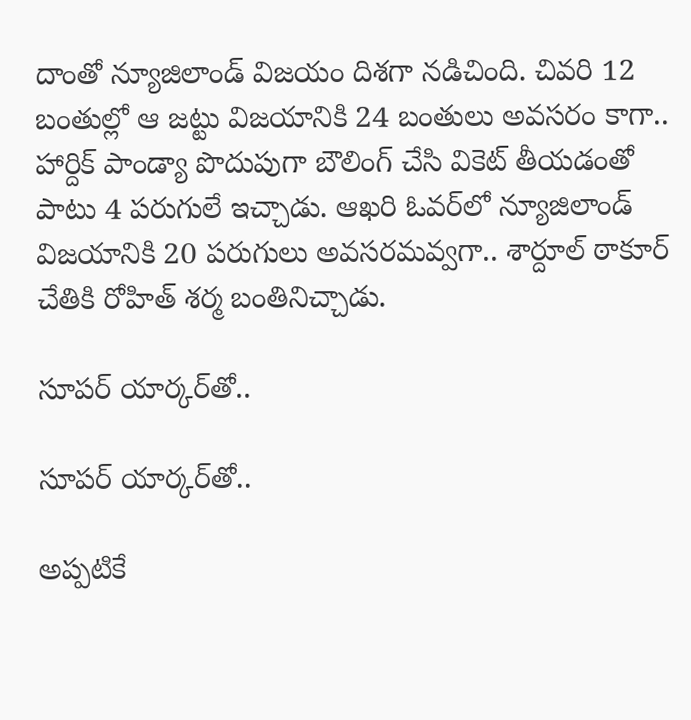దాంతో న్యూజిలాండ్ విజయం దిశగా నడిచింది. చివరి 12 బంతుల్లో ఆ జట్టు విజయానికి 24 బంతులు అవసరం కాగా.. హార్దిక్ పాండ్యా పొదుపుగా బౌలింగ్ చేసి వికెట్ తీయడంతో పాటు 4 పరుగులే ఇచ్చాడు. ఆఖరి ఓవర్‌లో న్యూజిలాండ్ విజయానికి 20 పరుగులు అవసరమవ్వగా.. శార్దూల్ ఠాకూర్ చేతికి రోహిత్ శర్మ బంతినిచ్చాడు.

సూపర్ యార్కర్‌తో..

సూపర్ యార్కర్‌తో..

అప్పటికే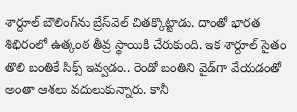శార్దూల్ బౌలింగ్‌ను బ్రేస్‌వెల్ చితక్కొట్టాడు. దాంతో భారత శిభిరంలో ఉత్కంఠ తీవ్ర స్థాయికి చేరుకుంది. ఇక శార్దూల్ సైతం తొలి బంతికే సిక్స్ ఇవ్వడం.. రెండో బంతిని వైడ్‌గా వేయడంతో అంతా ఆశలు వదులుకున్నారు. కానీ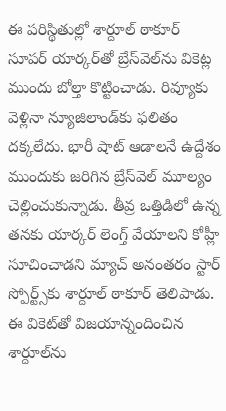ఈ పరిస్థితుల్లో శార్దూల్ ఠాకూర్ సూపర్ యార్కర్‌తో బ్రేస్‌వెల్‌ను వికెట్ల ముందు బోల్తా కొట్టించాడు. రివ్యూకు వెళ్లినా న్యూజిలాండ్‌కు ఫలితం దక్కలేదు. భారీ షాట్ ఆడాలనే ఉద్దేశం ముందుకు జరిగిన బ్రేస్‌వెల్ మూల్యం చెల్లించుకున్నాడు. తీవ్ర ఒత్తిడిలో ఉన్న తనకు యార్కర్ లెంగ్త్ వేయాలని కోహ్లీ సూచించాడని మ్యాచ్ అనంతరం స్టార్ స్పోర్ట్స్‌‌కు శార్దూల్ ఠాకూర్ తెలిపాడు. ఈ వికెట్‌తో విజయాన్నందించిన శార్దూల్‌ను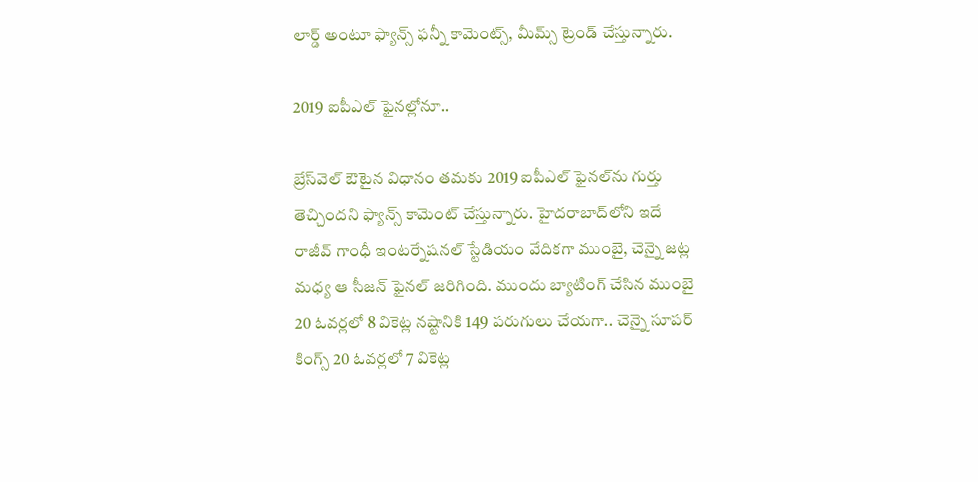లార్డ్ అంటూ ఫ్యాన్స్ ఫన్నీ కామెంట్స్, మీమ్స్ ట్రెండ్ చేస్తున్నారు.

2019 ఐపీఎల్ ఫైనల్లోనూ..

బ్రేస్‌వెల్ ఔటైన విధానం తమకు 2019 ఐపీఎల్ ఫైనల్‌ను గుర్తు తెచ్చిందని ఫ్యాన్స్ కామెంట్ చేస్తున్నారు. హైదరాబాద్‌లోని ఇదే రాజీవ్ గాంధీ ఇంటర్నేషనల్ స్టేడియం వేదికగా ముంబై, చెన్నై జట్ల మధ్య ఆ సీజన్ ఫైనల్ జరిగింది. ముందు బ్యాటింగ్ చేసిన ముంబై 20 ఓవర్లలో 8 వికెట్ల నష్టానికి 149 పరుగులు చేయగా.. చెన్నై సూపర్ కింగ్స్ 20 ఓవర్లలో 7 వికెట్ల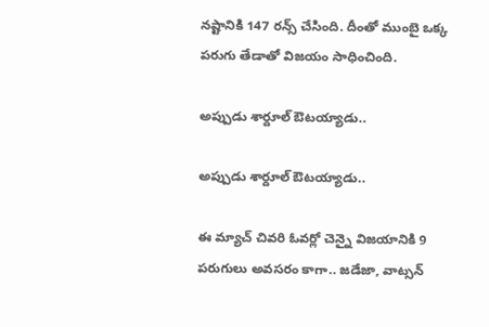నష్టానికి 147 రన్స్ చేసింది. దీంతో ముంబై ఒక్క పరుగు తేడాతో విజయం సాధించింది.

అప్పుడు శార్దూల్ ఔటయ్యాడు..

అప్పుడు శార్దూల్ ఔటయ్యాడు..

ఈ మ్యాచ్ చివరి ఓవర్లో చెన్నై విజయానికి 9 పరుగులు అవసరం కాగా.. జడేజా, వాట్సన్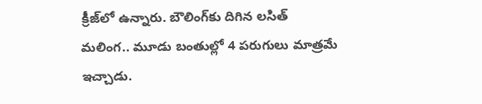క్రీజ్‌లో ఉన్నారు. బౌలింగ్‌కు దిగిన లసిత్ మలింగ.. మూడు బంతుల్లో 4 పరుగులు మాత్రమే ఇచ్చాడు.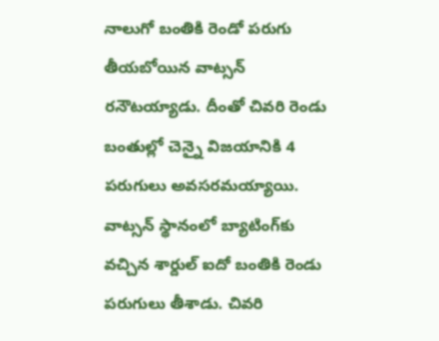నాలుగో బంతికి రెండో పరుగు తీయబోయిన వాట్సన్ రనౌటయ్యాడు. దీంతో చివరి రెండు బంతుల్లో చెన్నై విజయానికి 4 పరుగులు అవసరమయ్యాయి. వాట్సన్ స్థానంలో బ్యాటింగ్‌కు వచ్చిన శార్దుల్ ఐదో బంతికి రెండు పరుగులు తీశాడు. చివరి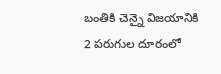బంతికి చెన్నై విజయానికి 2 పరుగుల దూరంలో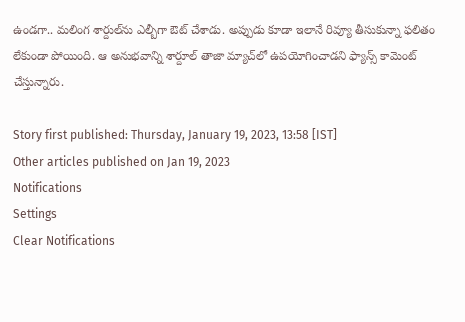ఉండగా.. మలింగ శార్దుల్‌ను ఎల్బీగా ఔట్ చేశాడు. అప్పుడు కూడా ఇలానే రివ్యూ తీసుకున్నా ఫలితం లేకుండా పోయింది. ఆ అనుభవాన్ని శార్దూల్ తాజా మ్యాచ్‌లో ఉపయోగించాడని ఫ్యాన్స్ కామెంట్ చేస్తున్నారు.

Story first published: Thursday, January 19, 2023, 13:58 [IST]
Other articles published on Jan 19, 2023
Notifications
Settings
Clear Notifications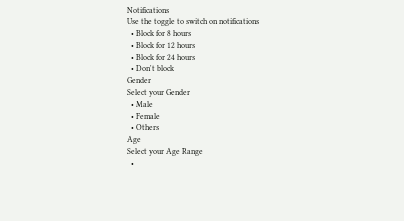Notifications
Use the toggle to switch on notifications
  • Block for 8 hours
  • Block for 12 hours
  • Block for 24 hours
  • Don't block
Gender
Select your Gender
  • Male
  • Female
  • Others
Age
Select your Age Range
  •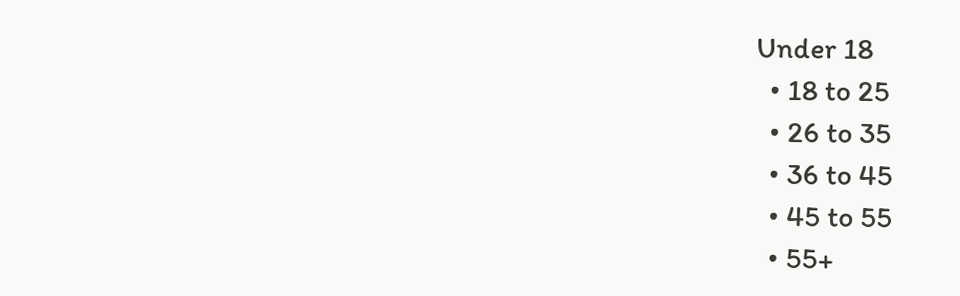Under 18
  • 18 to 25
  • 26 to 35
  • 36 to 45
  • 45 to 55
  • 55+